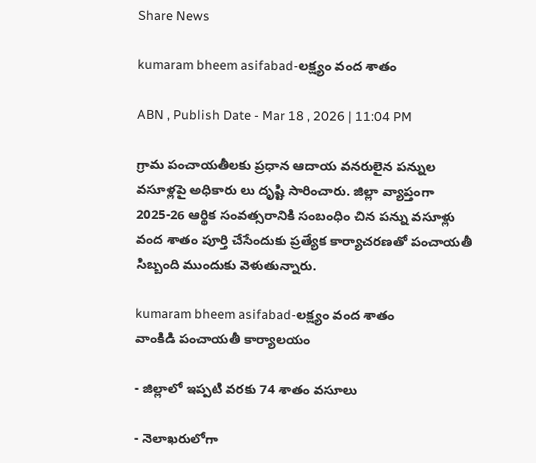Share News

kumaram bheem asifabad-లక్ష్యం వంద శాతం

ABN , Publish Date - Mar 18 , 2026 | 11:04 PM

గ్రామ పంచాయతీలకు ప్రధాన ఆదాయ వనరులైన పన్నుల వసూళ్లపై అధికారు లు దృష్టి సారించారు. జిల్లా వ్యాప్తంగా 2025-26 ఆర్థిక సంవత్సరానికి సంబంధిం చిన పన్ను వసూళ్లు వంద శాతం పూర్తి చేసేందుకు ప్రత్యేక కార్యాచరణతో పంచాయతీ సిబ్బంది ముందుకు వెళుతున్నారు.

kumaram bheem asifabad-లక్ష్యం వంద శాతం
వాంకిడి పంచాయతీ కార్యాలయం

- జిల్లాలో ఇప్పటి వరకు 74 శాతం వసూలు

- నెలాఖరులోగా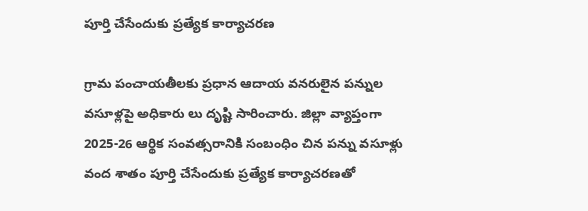పూర్తి చేసేందుకు ప్రత్యేక కార్యాచరణ

గ్రామ పంచాయతీలకు ప్రధాన ఆదాయ వనరులైన పన్నుల వసూళ్లపై అధికారు లు దృష్టి సారించారు. జిల్లా వ్యాప్తంగా 2025-26 ఆర్థిక సంవత్సరానికి సంబంధిం చిన పన్ను వసూళ్లు వంద శాతం పూర్తి చేసేందుకు ప్రత్యేక కార్యాచరణతో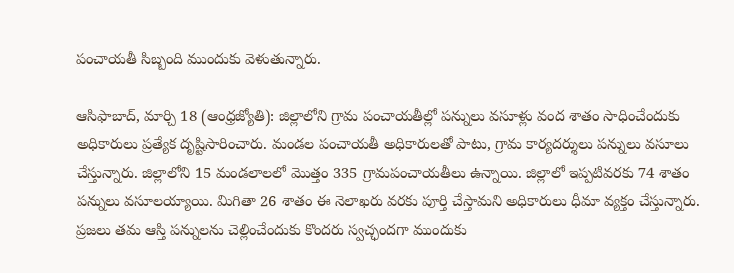పంచాయతీ సిబ్బంది ముందుకు వెళుతున్నారు.

ఆసిఫాబాద్‌, మార్చి 18 (ఆంధ్రజ్యోతి): జిల్లాలోని గ్రామ పంచాయతీల్లో పన్నులు వసూళ్లు వంద శాతం సాధించేందుకు అధికారులు ప్రత్యేక దృష్టిసారించారు. మండల పంచాయతీ అధికారులతో పాటు, గ్రామ కార్యదర్శులు పన్నులు వసూలు చేస్తున్నారు. జిల్లాలోని 15 మండలాలలో మొత్తం 335 గ్రామపంచాయతీలు ఉన్నాయి. జిల్లాలో ఇప్పటివరకు 74 శాతం పన్నులు వసూలయ్యాయి. మిగితా 26 శాతం ఈ నెలాఖరు వరకు పూర్తి చేస్తామని అధికారులు ధీమా వ్యక్తం చేస్తున్నారు. ప్రజలు తమ ఆస్తి పన్నులను చెల్లించేందుకు కొందరు స్వచ్ఛందగా ముందుకు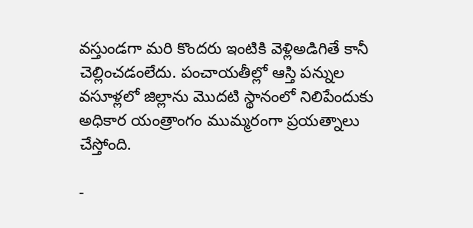వస్తుండగా మరి కొందరు ఇంటికి వెళ్లిఅడిగితే కానీ చెల్లించడంలేదు. పంచాయతీల్లో ఆస్తి పన్నుల వసూళ్లలో జిల్లాను మొదటి స్థానంలో నిలిపేందుకు అధికార యంత్రాంగం ముమ్మరంగా ప్రయత్నాలు చేస్తోంది.

-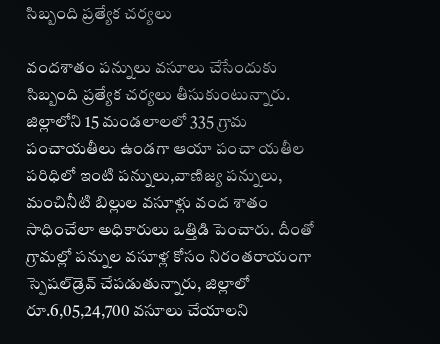సిబ్బంది ప్రత్యేక చర్యలు

వందశాతం పన్నులు వసూలు చేసేందుకు సిబ్బంది ప్రత్యేక చర్యలు తీసుకుంటున్నారు. జిల్లాలోని 15 మండలాలలో 335 గ్రామ పంచాయతీలు ఉండగా ఆయా పంచా యతీల పరిధిలో ఇంటి పన్నులు,వాణిజ్య పన్నులు, మంచినీటి బిల్లుల వసూళ్లు వంద శాతం సాధించేలా అధికారులు ఒత్తిడి పెంచారు. దీంతో గ్రామల్లో పన్నుల వసూళ్ల కోసం నిరంతరాయంగా స్పెషల్‌డ్రెవ్‌ చేపడుతున్నారు, జిల్లాలో రూ.6,05,24,700 వసూలు చేయాలని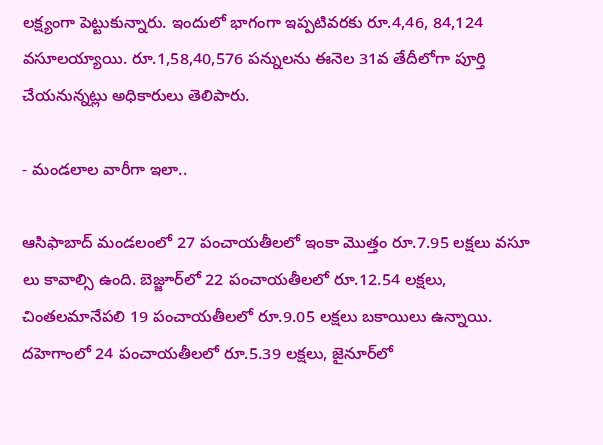లక్ష్యంగా పెట్టుకున్నారు. ఇందులో భాగంగా ఇప్పటివరకు రూ.4,46, 84,124 వసూలయ్యాయి. రూ.1,58,40,576 పన్నులను ఈనెల 31వ తేదీలోగా పూర్తి చేయనున్నట్లు అధికారులు తెలిపారు.

- మండలాల వారీగా ఇలా..

ఆసిఫాబాద్‌ మండలంలో 27 పంచాయతీలలో ఇంకా మొత్తం రూ.7.95 లక్షలు వసూ లు కావాల్సి ఉంది. బెజ్జూర్‌లో 22 పంచాయతీలలో రూ.12.54 లక్షలు, చింతలమానేపలి 19 పంచాయతీలలో రూ.9.05 లక్షలు బకాయిలు ఉన్నాయి. దహెగాంలో 24 పంచాయతీలలో రూ.5.39 లక్షలు, జైనూర్‌లో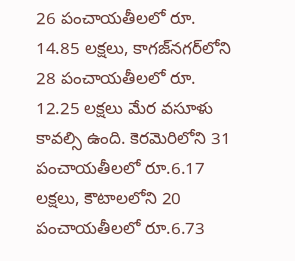26 పంచాయతీలలో రూ. 14.85 లక్షలు, కాగజ్‌నగర్‌లోని 28 పంచాయతీలలో రూ. 12.25 లక్షలు మేర వసూళు కావల్సి ఉంది. కెరమెరిలోని 31 పంచాయతీలలో రూ.6.17 లక్షలు, కౌటాలలోని 20 పంచాయతీలలో రూ.6.73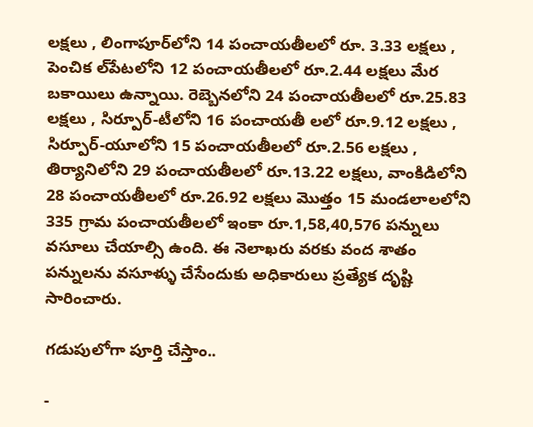లక్షలు , లింగాపూర్‌లోని 14 పంచాయతీలలో రూ. 3.33 లక్షలు , పెంచిక ల్‌పేటలోని 12 పంచాయతీలలో రూ.2.44 లక్షలు మేర బకాయిలు ఉన్నాయి. రెబ్బెనలోని 24 పంచాయతీలలో రూ.25.83 లక్షలు , సిర్పూర్‌-టీలోని 16 పంచాయతీ లలో రూ.9.12 లక్షలు , సిర్పూర్‌-యూలోని 15 పంచాయతీలలో రూ.2.56 లక్షలు , తిర్యానిలోని 29 పంచాయతీలలో రూ.13.22 లక్షలు, వాంకిడిలోని 28 పంచాయతీలలో రూ.26.92 లక్షలు మొత్తం 15 మండలాలలోని 335 గ్రామ పంచాయతీలలో ఇంకా రూ.1,58,40,576 పన్నులు వసూలు చేయాల్సి ఉంది. ఈ నెలాఖరు వరకు వంద శాతం పన్నులను వసూళ్ళు చేసేందుకు అధికారులు ప్రత్యేక దృష్టి సారించారు.

గడుపులోగా పూర్తి చేస్తాం..

-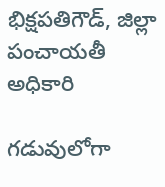భిక్షపతిగౌడ్‌, జిల్లా పంచాయతీ అధికారి

గడువులోగా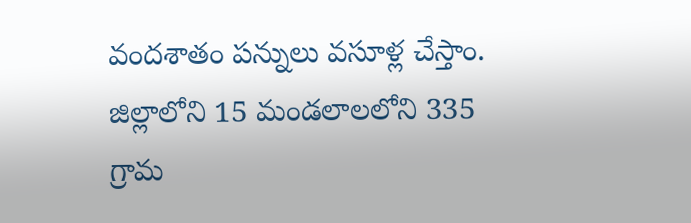వందశాతం పన్నులు వసూళ్ల చేస్తాం. జిల్లాలోని 15 మండలాలలోని 335 గ్రామ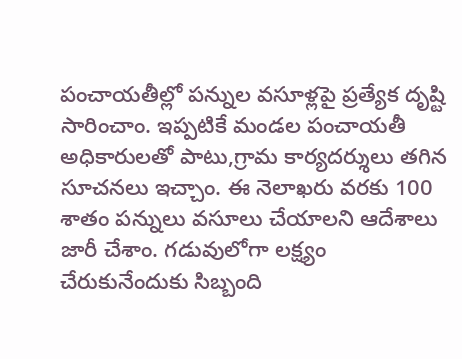పంచాయతీల్లో పన్నుల వసూళ్లపై ప్రత్యేక దృష్టి సారించాం. ఇప్పటికే మండల పంచాయతీ అధికారులతో పాటు,గ్రామ కార్యదర్శులు తగిన సూచనలు ఇచ్చాం. ఈ నెలాఖరు వరకు 100 శాతం పన్నులు వసూలు చేయాలని ఆదేశాలు జారీ చేశాం. గడువులోగా లక్ష్యం చేరుకునేందుకు సిబ్బంది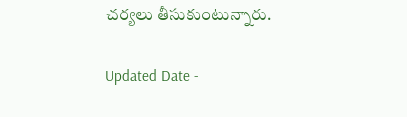చర్యలు తీసుకుంటున్నారు.

Updated Date -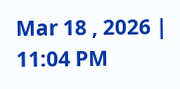Mar 18 , 2026 | 11:04 PM